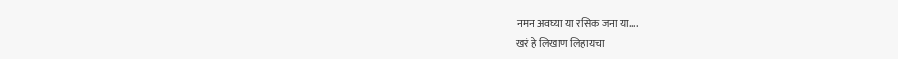नमन अवघ्या या रसिक जना या....
खरं हे लिखाण लिहायचा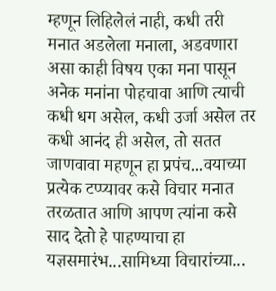म्हणून लिहिलेलं नाही, कधी तरी मनात अडलेला मनाला, अडवणारा असा काही विषय एका मना पासून अनेक मनांना पोहचावा आणि त्याची कधी धग असेल, कधी उर्जा असेल तर कधी आनंद ही असेल, तो सतत जाणवावा महणून हा प्रपंच...वयाच्या प्रत्येक टप्प्यावर कसे विचार मनात तरळतात आणि आपण त्यांना कसे साद देतो हे पाहण्याचा हा यज्ञसमारंभ...सामिध्या विचारांच्या...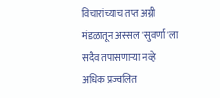विचारांच्याच तप्त अग्नी मंडळातून अस्सल 'सुवर्णा'ला सदैव तपासणाऱ्या नव्हे अधिक प्रज्वलित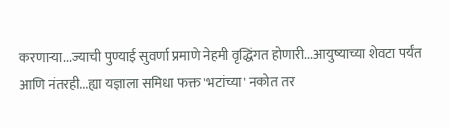करणाऱ्या...ज्याची पुण्याई सुवर्णा प्रमाणे नेहमी वृद्धिंगत होणारी...आयुष्याच्या शेवटा पर्यंत आणि नंतरही...ह्या यज्ञाला समिधा फक्त 'भटांच्या' नकोत तर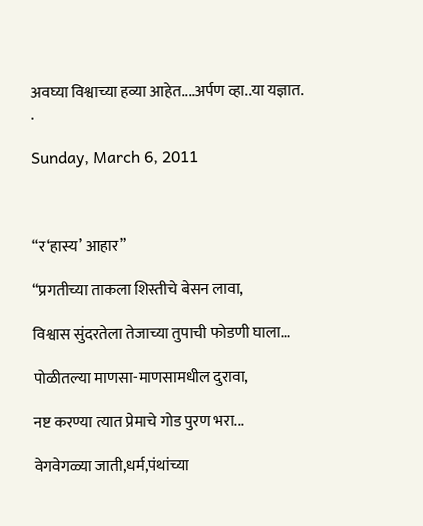अवघ्या विश्वाच्या हव्या आहेत....अर्पण व्हा..या यज्ञात.
.

Sunday, March 6, 2011



“र‘हास्य’ आहार”

“प्रगतीच्या ताकला शिस्तीचे बेसन लावा,

विश्वास सुंदरतेला तेजाच्या तुपाची फोडणी घाला...

पोळीतल्या माणसा-माणसामधील दुरावा,

नष्ट करण्या त्यात प्रेमाचे गोड पुरण भरा...

वेगवेगळ्या जाती,धर्म,पंथांच्या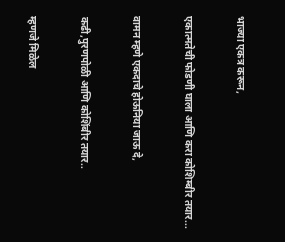भाज्या एकत्र करून,

एकात्मतेची फोडणी घाला आणि करा कोशिम्बीर तयार...

वामन म्हणे एकदाचे होऊनिया जाऊ दे,

कढी,पुरणपोळी आणि कोशिंबीर तयार..

म्हणजे मिळेल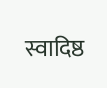स्वादिष्ठ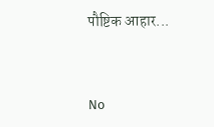पौष्टिक आहार...


No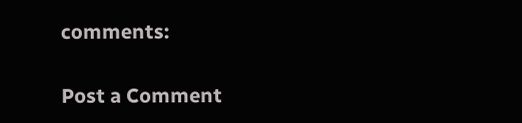comments:

Post a Comment